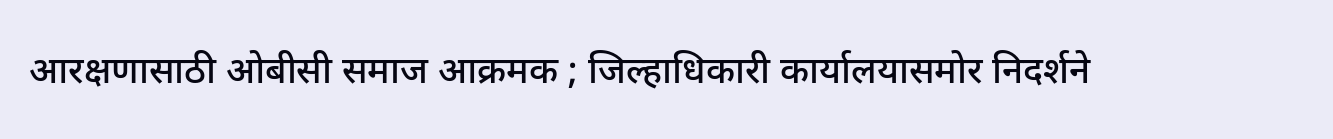आरक्षणासाठी ओबीसी समाज आक्रमक ; जिल्हाधिकारी कार्यालयासमोर निदर्शने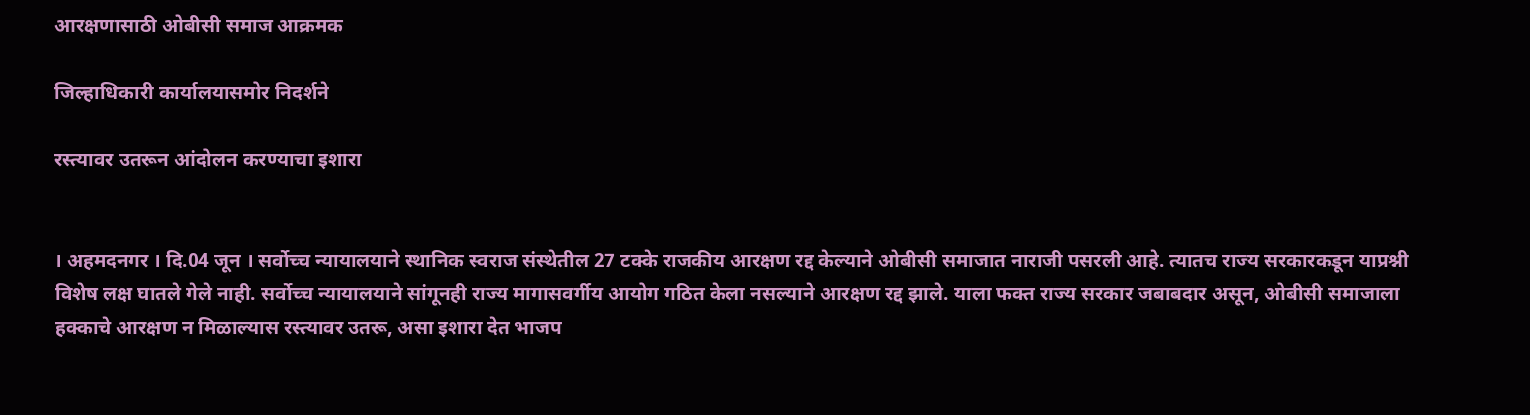आरक्षणासाठी ओबीसी समाज आक्रमक

जिल्हाधिकारी कार्यालयासमोर निदर्शने

रस्त्यावर उतरून आंदोलन करण्याचा इशारा


। अहमदनगर । दि.04 जून । सर्वोच्च न्यायालयाने स्थानिक स्वराज संस्थेतील 27 टक्के राजकीय आरक्षण रद्द केल्याने ओबीसी समाजात नाराजी पसरली आहे. त्यातच राज्य सरकारकडून याप्रश्नी विशेष लक्ष घातले गेले नाही. सर्वोच्च न्यायालयाने सांगूनही राज्य मागासवर्गीय आयोग गठित केला नसल्याने आरक्षण रद्द झाले. याला फक्त राज्य सरकार जबाबदार असून, ओबीसी समाजाला हक्काचे आरक्षण न मिळाल्यास रस्त्यावर उतरू, असा इशारा देत भाजप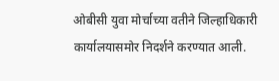ओबीसी युवा मोर्चाच्या वतीने जिल्हाधिकारी कार्यालयासमोर निदर्शने करण्यात आली.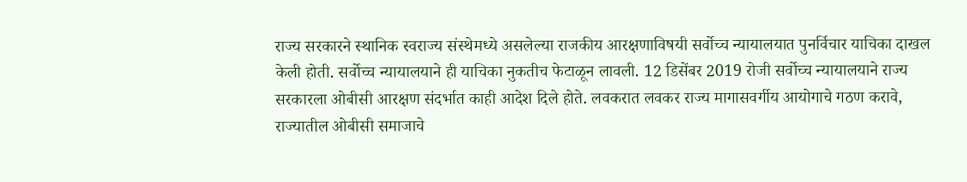राज्य सरकारने स्थानिक स्वराज्य संस्थेमध्ये असलेल्या राजकीय आरक्षणाविषयी सर्वोच्च न्यायालयात पुनर्विचार याचिका दाखल केली होती. सर्वोच्च न्यायालयाने ही याचिका नुकतीच फेटाळून लावली. 12 डिसेंबर 2019 रोजी सर्वोच्च न्यायालयाने राज्य सरकारला ओबीसी आरक्षण संदर्भात काही आदेश दिले होते. लवकरात लवकर राज्य मागासवर्गीय आयोगाचे गठण करावे, राज्यातील ओबीसी समाजाचे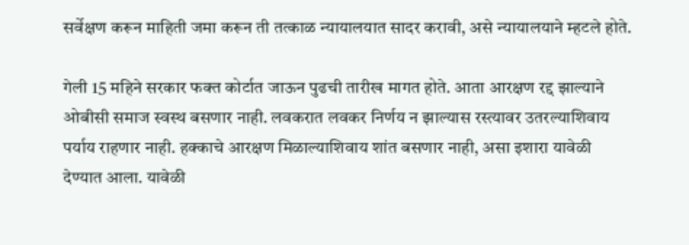सर्वेक्षण करून माहिती जमा करून ती तत्काळ न्यायालयात सादर करावी, असे न्यायालयाने म्हटले होते.

गेली 15 महिने सरकार फक्त कोर्टात जाऊन पुढची तारीख मागत होते. आता आरक्षण रद्द झाल्याने ओबीसी समाज स्वस्थ बसणार नाही. लवकरात लवकर निर्णय न झाल्यास रस्त्यावर उतरल्याशिवाय पर्याय राहणार नाही. हक्काचे आरक्षण मिळाल्याशिवाय शांत बसणार नाही, असा इशारा यावेळी देण्यात आला. यावेळी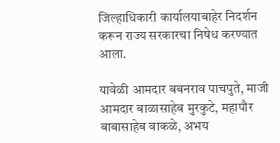जिल्हाधिकारी कार्यालयाबाहेर निदर्शन करून राज्य सरकारचा निषेध करण्यात आला.

यावेळी आमदार बबनराव पाचपुते, माजी आमदार बाळासाहेब मुरकुटे, महापौर बाबासाहेब वाकळे, अभय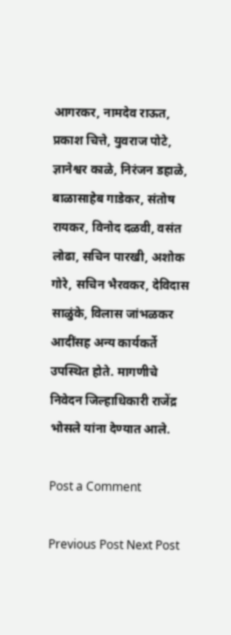आगरकर, नामदेव राऊत, प्रकाश चित्ते, युवराज पोटे, ज्ञानेश्वर काळे, निरंजन डहाळे, बाळासाहेब गाडेकर, संतोष रायकर, विनोद दळवी, वसंत लोढा, सचिन पारखी, अशोक गोरे, सचिन भैरवकर, देविदास साळुंके, विलास जांभळकर आदींसह अन्य कार्यकर्ते उपस्थित होते. मागणीचे निवेदन जिल्हाधिकारी राजेंद्र भोसले यांना देण्यात आले.

Post a Comment

Previous Post Next Post